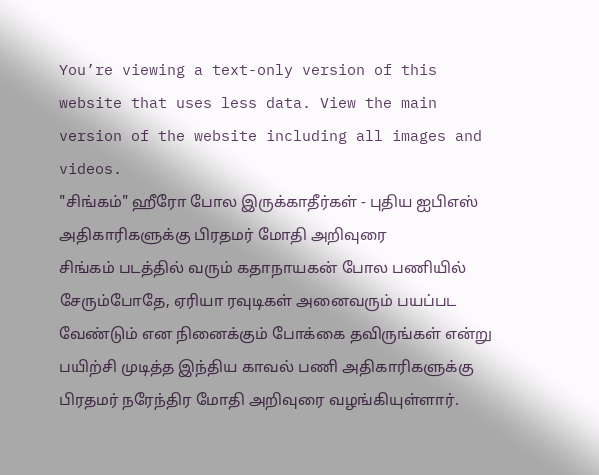You’re viewing a text-only version of this website that uses less data. View the main version of the website including all images and videos.
"சிங்கம்" ஹீரோ போல இருக்காதீர்கள் - புதிய ஐபிஎஸ் அதிகாரிகளுக்கு பிரதமர் மோதி அறிவுரை
சிங்கம் படத்தில் வரும் கதாநாயகன் போல பணியில் சேரும்போதே, ஏரியா ரவுடிகள் அனைவரும் பயப்பட வேண்டும் என நினைக்கும் போக்கை தவிருங்கள் என்று பயிற்சி முடித்த இந்திய காவல் பணி அதிகாரிகளுக்கு பிரதமர் நரேந்திர மோதி அறிவுரை வழங்கியுள்ளார்.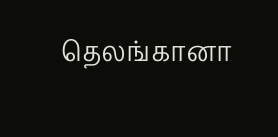தெலங்கானா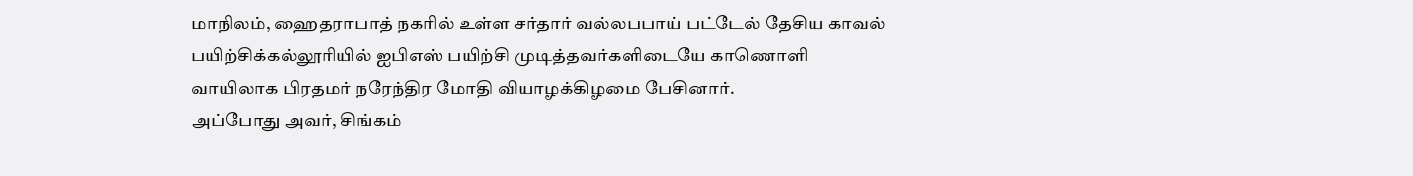மாநிலம், ஹைதராபாத் நகரில் உள்ள சர்தார் வல்லபபாய் பட்டேல் தேசிய காவல் பயிற்சிக்கல்லூரியில் ஐபிஎஸ் பயிற்சி முடித்தவர்களிடையே காணொளி வாயிலாக பிரதமர் நரேந்திர மோதி வியாழக்கிழமை பேசினார்.
அப்போது அவர், சிங்கம்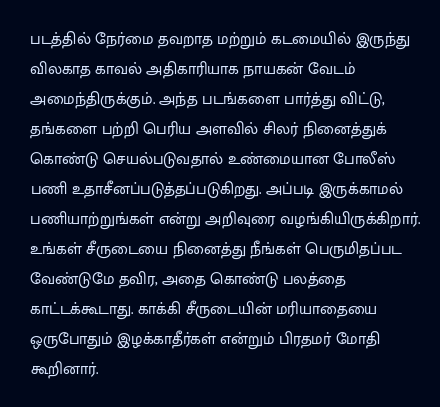படத்தில் நேர்மை தவறாத மற்றும் கடமையில் இருந்து விலகாத காவல் அதிகாரியாக நாயகன் வேடம் அமைந்திருக்கும். அந்த படங்களை பார்த்து விட்டு, தங்களை பற்றி பெரிய அளவில் சிலர் நினைத்துக் கொண்டு செயல்படுவதால் உண்மையான போலீஸ் பணி உதாசீனப்படுத்தப்படுகிறது. அப்படி இருக்காமல் பணியாற்றுங்கள் என்று அறிவுரை வழங்கியிருக்கிறார்.
உங்கள் சீருடையை நினைத்து நீங்கள் பெருமிதப்பட வேண்டுமே தவிர, அதை கொண்டு பலத்தை காட்டக்கூடாது. காக்கி சீருடையின் மரியாதையை ஒருபோதும் இழக்காதீர்கள் என்றும் பிரதமர் மோதி கூறினார்.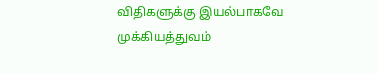விதிகளுக்கு இயல்பாகவே முக்கியத்துவம்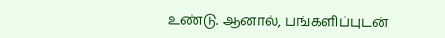உண்டு. ஆனால், பங்களிப்புடன்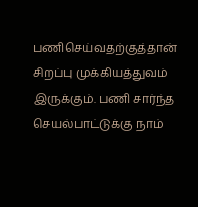பணிசெய்வதற்குத்தான் சிறப்பு முக்கியத்துவம் இருக்கும். பணி சார்ந்த செயல்பாட்டுக்கு நாம்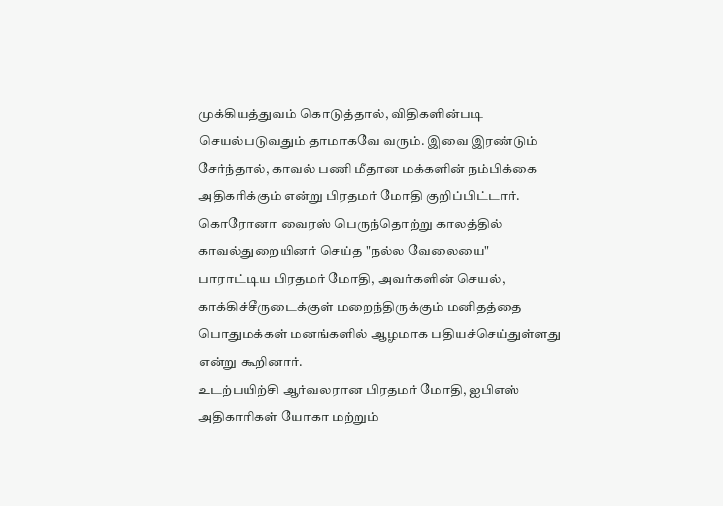முக்கியத்துவம் கொடுத்தால், விதிகளின்படி செயல்படுவதும் தாமாகவே வரும். இவை இரண்டும் சேர்ந்தால், காவல் பணி மீதான மக்களின் நம்பிக்கை அதிகரிக்கும் என்று பிரதமர் மோதி குறிப்பிட்டார்.
கொரோனா வைரஸ் பெருந்தொற்று காலத்தில் காவல்துறையினர் செய்த "நல்ல வேலையை" பாராட்டிய பிரதமர் மோதி, அவர்களின் செயல், காக்கிச்சீருடைக்குள் மறைந்திருக்கும் மனிதத்தை பொதுமக்கள் மனங்களில் ஆழமாக பதியச்செய்துள்ளது என்று கூறினார்.
உடற்பயிற்சி ஆர்வலரான பிரதமர் மோதி, ஐபிஎஸ் அதிகாரிகள் யோகா மற்றும்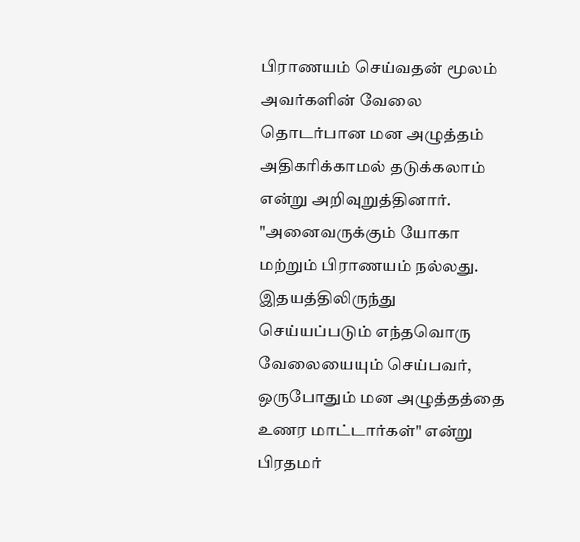பிராணயம் செய்வதன் மூலம் அவர்களின் வேலை தொடர்பான மன அழுத்தம் அதிகரிக்காமல் தடுக்கலாம் என்று அறிவுறுத்தினார்.
"அனைவருக்கும் யோகா மற்றும் பிராணயம் நல்லது. இதயத்திலிருந்து செய்யப்படும் எந்தவொரு வேலையையும் செய்பவர், ஒருபோதும் மன அழுத்தத்தை உணர மாட்டார்கள்" என்று பிரதமர்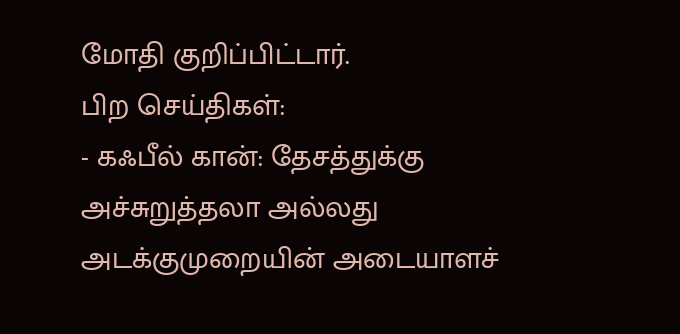மோதி குறிப்பிட்டார்.
பிற செய்திகள்:
- கஃபீல் கான்: தேசத்துக்கு அச்சுறுத்தலா அல்லது அடக்குமுறையின் அடையாளச்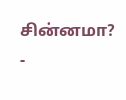சின்னமா?
-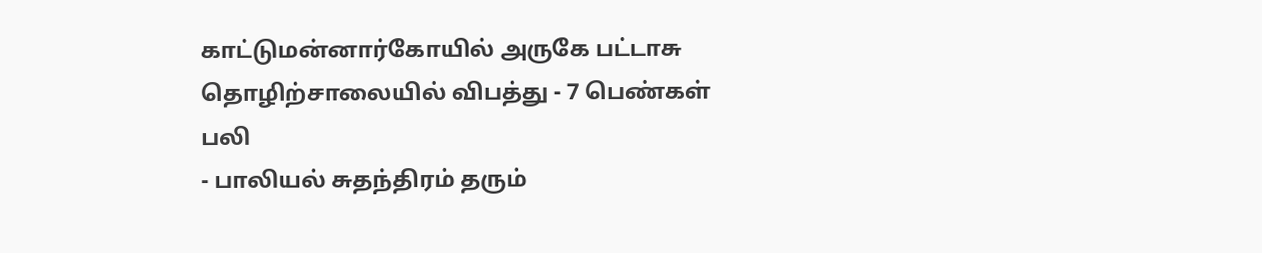காட்டுமன்னார்கோயில் அருகே பட்டாசு தொழிற்சாலையில் விபத்து - 7 பெண்கள் பலி
- பாலியல் சுதந்திரம் தரும்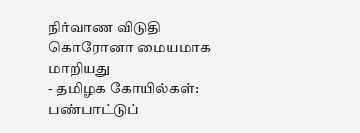நிர்வாண விடுதி கொரோனா மையமாக மாறியது
- தமிழக கோயில்கள்: பண்பாட்டுப்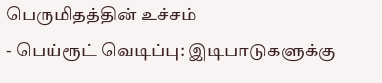பெருமிதத்தின் உச்சம்
- பெய்ரூட் வெடிப்பு: இடிபாடுகளுக்கு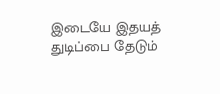இடையே இதயத் துடிப்பை தேடும்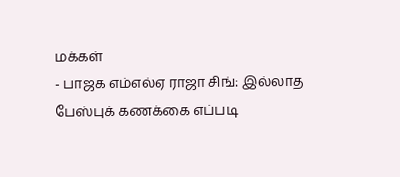மக்கள்
- பாஜக எம்எல்ஏ ராஜா சிங்: இல்லாத பேஸ்புக் கணக்கை எப்படி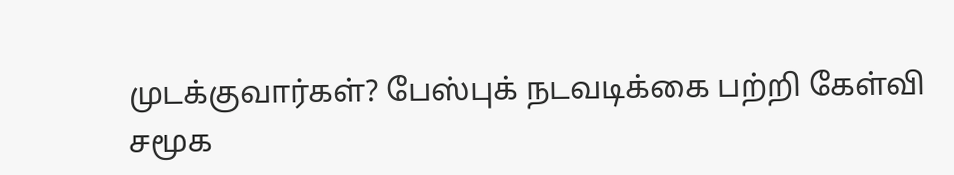முடக்குவார்கள்? பேஸ்புக் நடவடிக்கை பற்றி கேள்வி
சமூக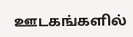ஊடகங்களில்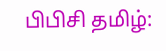பிபிசி தமிழ்: